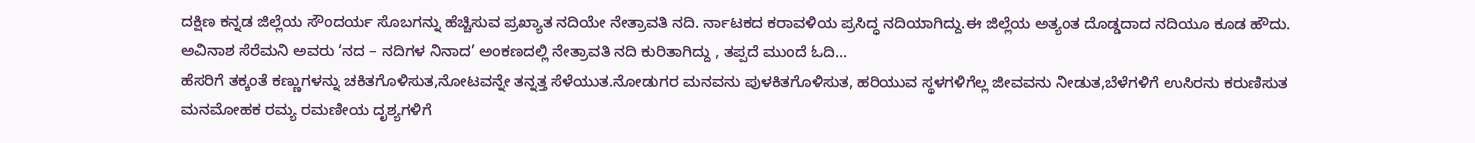ದಕ್ಷಿಣ ಕನ್ನಡ ಜಿಲ್ಲೆಯ ಸೌಂದರ್ಯ ಸೊಬಗನ್ನು ಹೆಚ್ಚಿಸುವ ಪ್ರಖ್ಯಾತ ನದಿಯೇ ನೇತ್ರಾವತಿ ನದಿ. ರ್ನಾಟಕದ ಕರಾವಳಿಯ ಪ್ರಸಿದ್ಧ ನದಿಯಾಗಿದ್ದು.ಈ ಜಿಲ್ಲೆಯ ಅತ್ಯಂತ ದೊಡ್ಡದಾದ ನದಿಯೂ ಕೂಡ ಹೌದು. ಅವಿನಾಶ ಸೆರೆಮನಿ ಅವರು ‘ನದ – ನದಿಗಳ ನಿನಾದ’ ಅಂಕಣದಲ್ಲಿ ನೇತ್ರಾವತಿ ನದಿ ಕುರಿತಾಗಿದ್ದು , ತಪ್ಪದೆ ಮುಂದೆ ಓದಿ…
ಹೆಸರಿಗೆ ತಕ್ಕಂತೆ ಕಣ್ಣುಗಳನ್ನು ಚಕಿತಗೊಳಿಸುತ,ನೋಟವನ್ನೇ ತನ್ನತ್ತ ಸೆಳೆಯುತ.ನೋಡುಗರ ಮನವನು ಪುಳಕಿತಗೊಳಿಸುತ, ಹರಿಯುವ ಸ್ಥಳಗಳಿಗೆಲ್ಲ ಜೀವವನು ನೀಡುತ,ಬೆಳೆಗಳಿಗೆ ಉಸಿರನು ಕರುಣಿಸುತ ಮನಮೋಹಕ ರಮ್ಯ ರಮಣೀಯ ದೃಶ್ಯಗಳಿಗೆ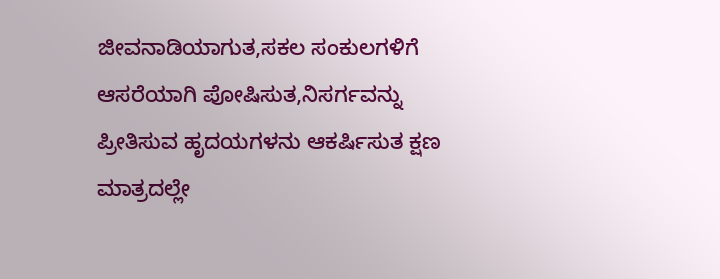ಜೀವನಾಡಿಯಾಗುತ,ಸಕಲ ಸಂಕುಲಗಳಿಗೆ ಆಸರೆಯಾಗಿ ಪೋಷಿಸುತ,ನಿಸರ್ಗವನ್ನು ಪ್ರೀತಿಸುವ ಹೃದಯಗಳನು ಆಕರ್ಷಿಸುತ ಕ್ಷಣ ಮಾತ್ರದಲ್ಲೇ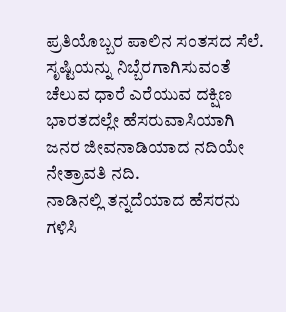ಪ್ರತಿಯೊಬ್ಬರ ಪಾಲಿನ ಸಂತಸದ ಸೆಲೆ. ಸೃಷ್ಟಿಯನ್ನು ನಿಬ್ಬೆರಗಾಗಿಸುವಂತೆ ಚೆಲುವ ಧಾರೆ ಎರೆಯುವ ದಕ್ಷಿಣ ಭಾರತದಲ್ಲೇ ಹೆಸರುವಾಸಿಯಾಗಿ ಜನರ ಜೀವನಾಡಿಯಾದ ನದಿಯೇ ನೇತ್ರಾವತಿ ನದಿ.
ನಾಡಿನಲ್ಲಿ ತನ್ನದೆಯಾದ ಹೆಸರನು ಗಳಿಸಿ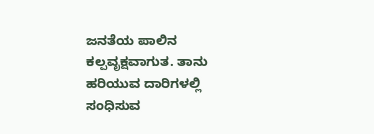ಜನತೆಯ ಪಾಲಿನ ಕಲ್ಪವೃಕ್ಷವಾಗುತ. ತಾನು ಹರಿಯುವ ದಾರಿಗಳಲ್ಲಿ ಸಂಧಿಸುವ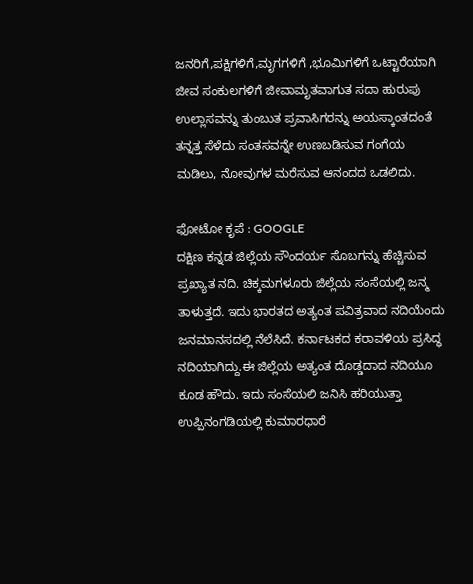ಜನರಿಗೆ,ಪಕ್ಷಿಗಳಿಗೆ,ಮೃಗಗಳಿಗೆ ,ಭೂಮಿಗಳಿಗೆ ಒಟ್ಟಾರೆಯಾಗಿ ಜೀವ ಸಂಕುಲಗಳಿಗೆ ಜೀವಾಮೃತವಾಗುತ ಸದಾ ಹುರುಪು ಉಲ್ಲಾಸವನ್ನು ತುಂಬುತ ಪ್ರವಾಸಿಗರನ್ನು ಅಯಸ್ಕಾಂತದಂತೆ ತನ್ನತ್ತ ಸೆಳೆದು ಸಂತಸವನ್ನೇ ಉಣಬಡಿಸುವ ಗಂಗೆಯ ಮಡಿಲು, ನೋವುಗಳ ಮರೆಸುವ ಆನಂದದ ಒಡಲಿದು.

ಫೋಟೋ ಕೃಪೆ : GOOGLE
ದಕ್ಷಿಣ ಕನ್ನಡ ಜಿಲ್ಲೆಯ ಸೌಂದರ್ಯ ಸೊಬಗನ್ನು ಹೆಚ್ಚಿಸುವ ಪ್ರಖ್ಯಾತ ನದಿ. ಚಿಕ್ಕಮಗಳೂರು ಜಿಲ್ಲೆಯ ಸಂಸೆಯಲ್ಲಿ ಜನ್ಮ ತಾಳುತ್ತದೆ. ಇದು ಭಾರತದ ಅತ್ಯಂತ ಪವಿತ್ರವಾದ ನದಿಯೆಂದು ಜನಮಾನಸದಲ್ಲಿ ನೆಲೆಸಿದೆ. ಕರ್ನಾಟಕದ ಕರಾವಳಿಯ ಪ್ರಸಿದ್ಧ ನದಿಯಾಗಿದ್ದು.ಈ ಜಿಲ್ಲೆಯ ಅತ್ಯಂತ ದೊಡ್ಡದಾದ ನದಿಯೂ ಕೂಡ ಹೌದು. ಇದು ಸಂಸೆಯಲಿ ಜನಿಸಿ ಹರಿಯುತ್ತಾ ಉಪ್ಪಿನಂಗಡಿಯಲ್ಲಿ ಕುಮಾರಧಾರೆ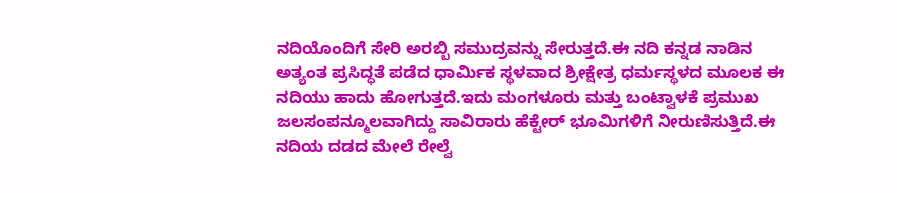ನದಿಯೊಂದಿಗೆ ಸೇರಿ ಅರಬ್ಬಿ ಸಮುದ್ರವನ್ನು ಸೇರುತ್ತದೆ.ಈ ನದಿ ಕನ್ನಡ ನಾಡಿನ ಅತ್ಯಂತ ಪ್ರಸಿದ್ಧತೆ ಪಡೆದ ಧಾರ್ಮಿಕ ಸ್ಥಳವಾದ ಶ್ರೀಕ್ಷೇತ್ರ ಧರ್ಮಸ್ಥಳದ ಮೂಲಕ ಈ ನದಿಯು ಹಾದು ಹೋಗುತ್ತದೆ.ಇದು ಮಂಗಳೂರು ಮತ್ತು ಬಂಟ್ವಾಳಕೆ ಪ್ರಮುಖ ಜಲಸಂಪನ್ಮೂಲವಾಗಿದ್ದು ಸಾವಿರಾರು ಹೆಕ್ಟೇರ್ ಭೂಮಿಗಳಿಗೆ ನೀರುಣಿಸುತ್ತಿದೆ.ಈ ನದಿಯ ದಡದ ಮೇಲೆ ರೇಲ್ವೆ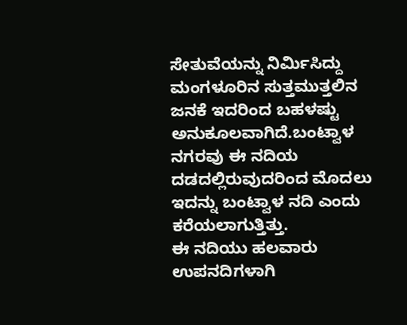ಸೇತುವೆಯನ್ನು ನಿರ್ಮಿಸಿದ್ದು ಮಂಗಳೂರಿನ ಸುತ್ತಮುತ್ತಲಿನ ಜನಕೆ ಇದರಿಂದ ಬಹಳಷ್ಟು ಅನುಕೂಲವಾಗಿದೆ.ಬಂಟ್ವಾಳ ನಗರವು ಈ ನದಿಯ ದಡದಲ್ಲಿರುವುದರಿಂದ ಮೊದಲು ಇದನ್ನು ಬಂಟ್ವಾಳ ನದಿ ಎಂದು ಕರೆಯಲಾಗುತ್ತಿತ್ತು.
ಈ ನದಿಯು ಹಲವಾರು ಉಪನದಿಗಳಾಗಿ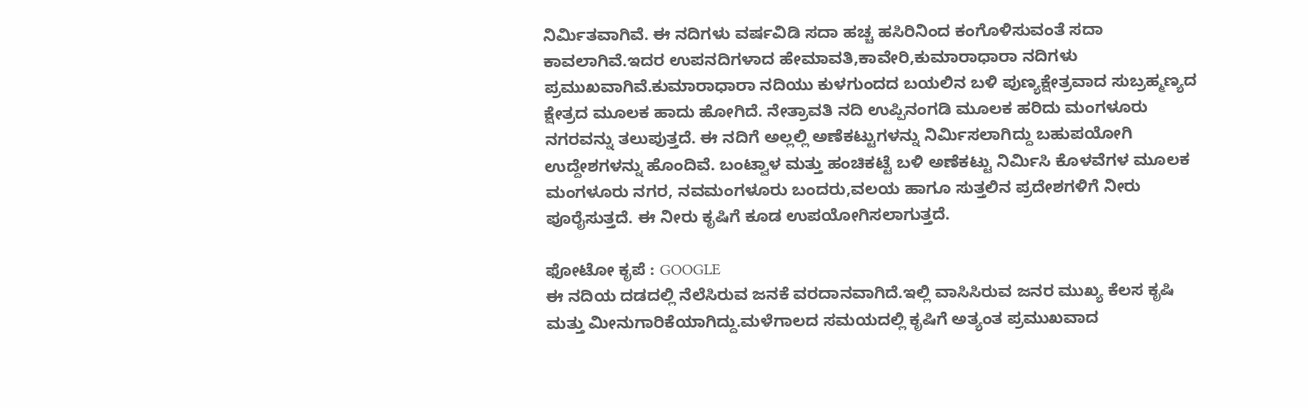ನಿರ್ಮಿತವಾಗಿವೆ. ಈ ನದಿಗಳು ವರ್ಷವಿಡಿ ಸದಾ ಹಚ್ಚ ಹಸಿರಿನಿಂದ ಕಂಗೊಳಿಸುವಂತೆ ಸದಾ ಕಾವಲಾಗಿವೆ.ಇದರ ಉಪನದಿಗಳಾದ ಹೇಮಾವತಿ,ಕಾವೇರಿ,ಕುಮಾರಾಧಾರಾ ನದಿಗಳು ಪ್ರಮುಖವಾಗಿವೆ.ಕುಮಾರಾಧಾರಾ ನದಿಯು ಕುಳಗುಂದದ ಬಯಲಿನ ಬಳಿ ಪುಣ್ಯಕ್ಷೇತ್ರವಾದ ಸುಬ್ರಹ್ಮಣ್ಯದ ಕ್ಷೇತ್ರದ ಮೂಲಕ ಹಾದು ಹೋಗಿದೆ. ನೇತ್ರಾವತಿ ನದಿ ಉಪ್ಪಿನಂಗಡಿ ಮೂಲಕ ಹರಿದು ಮಂಗಳೂರು ನಗರವನ್ನು ತಲುಪುತ್ತದೆ. ಈ ನದಿಗೆ ಅಲ್ಲಲ್ಲಿ ಅಣೆಕಟ್ಟುಗಳನ್ನು ನಿರ್ಮಿಸಲಾಗಿದ್ದು ಬಹುಪಯೋಗಿ ಉದ್ದೇಶಗಳನ್ನು ಹೊಂದಿವೆ. ಬಂಟ್ವಾಳ ಮತ್ತು ಹಂಚಿಕಟ್ಟೆ ಬಳಿ ಅಣೆಕಟ್ಟು ನಿರ್ಮಿಸಿ ಕೊಳವೆಗಳ ಮೂಲಕ ಮಂಗಳೂರು ನಗರ, ನವಮಂಗಳೂರು ಬಂದರು,ವಲಯ ಹಾಗೂ ಸುತ್ತಲಿನ ಪ್ರದೇಶಗಳಿಗೆ ನೀರು ಪೂರೈಸುತ್ತದೆ. ಈ ನೀರು ಕೃಷಿಗೆ ಕೂಡ ಉಪಯೋಗಿಸಲಾಗುತ್ತದೆ.

ಫೋಟೋ ಕೃಪೆ : GOOGLE
ಈ ನದಿಯ ದಡದಲ್ಲಿ ನೆಲೆಸಿರುವ ಜನಕೆ ವರದಾನವಾಗಿದೆ.ಇಲ್ಲಿ ವಾಸಿಸಿರುವ ಜನರ ಮುಖ್ಯ ಕೆಲಸ ಕೃಷಿ ಮತ್ತು ಮೀನುಗಾರಿಕೆಯಾಗಿದ್ದು.ಮಳೆಗಾಲದ ಸಮಯದಲ್ಲಿ ಕೃಷಿಗೆ ಅತ್ಯಂತ ಪ್ರಮುಖವಾದ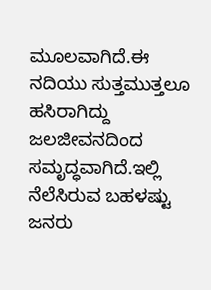ಮೂಲವಾಗಿದೆ.ಈ ನದಿಯು ಸುತ್ತಮುತ್ತಲೂ ಹಸಿರಾಗಿದ್ದು ಜಲಜೀವನದಿಂದ ಸಮೃದ್ಧವಾಗಿದೆ.ಇಲ್ಲಿ ನೆಲೆಸಿರುವ ಬಹಳಷ್ಟು ಜನರು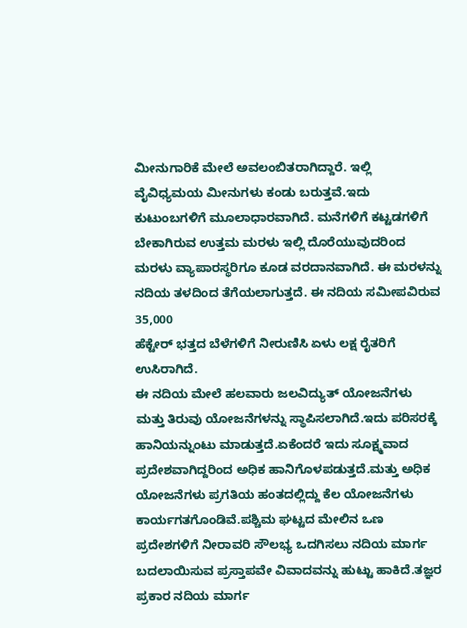ಮೀನುಗಾರಿಕೆ ಮೇಲೆ ಅವಲಂಬಿತರಾಗಿದ್ದಾರೆ. ಇಲ್ಲಿ ವೈವಿಧ್ಯಮಯ ಮೀನುಗಳು ಕಂಡು ಬರುತ್ತವೆ.ಇದು ಕುಟುಂಬಗಳಿಗೆ ಮೂಲಾಧಾರವಾಗಿದೆ. ಮನೆಗಳಿಗೆ ಕಟ್ಟಡಗಳಿಗೆ ಬೇಕಾಗಿರುವ ಉತ್ತಮ ಮರಳು ಇಲ್ಲಿ ದೊರೆಯುವುದರಿಂದ ಮರಳು ವ್ಯಾಪಾರಸ್ಥರಿಗೂ ಕೂಡ ವರದಾನವಾಗಿದೆ. ಈ ಮರಳನ್ನು ನದಿಯ ತಳದಿಂದ ತೆಗೆಯಲಾಗುತ್ತದೆ. ಈ ನದಿಯ ಸಮೀಪವಿರುವ 35,000
ಹೆಕ್ಟೇರ್ ಭತ್ತದ ಬೆಳೆಗಳಿಗೆ ನೀರುಣಿಸಿ ಏಳು ಲಕ್ಷ ರೈತರಿಗೆ ಉಸಿರಾಗಿದೆ.
ಈ ನದಿಯ ಮೇಲೆ ಹಲವಾರು ಜಲವಿದ್ಯುತ್ ಯೋಜನೆಗಳು ಮತ್ತು ತಿರುವು ಯೋಜನೆಗಳನ್ನು ಸ್ಥಾಪಿಸಲಾಗಿದೆ.ಇದು ಪರಿಸರಕ್ಕೆ ಹಾನಿಯನ್ನುಂಟು ಮಾಡುತ್ತದೆ.ಏಕೆಂದರೆ ಇದು ಸೂಕ್ಷ್ಮವಾದ ಪ್ರದೇಶವಾಗಿದ್ದರಿಂದ ಅಧಿಕ ಹಾನಿಗೊಳಪಡುತ್ತದೆ.ಮತ್ತು ಅಧಿಕ ಯೋಜನೆಗಳು ಪ್ರಗತಿಯ ಹಂತದಲ್ಲಿದ್ದು ಕೆಲ ಯೋಜನೆಗಳು ಕಾರ್ಯಗತಗೊಂಡಿವೆ.ಪಶ್ಚಿಮ ಘಟ್ಟದ ಮೇಲಿನ ಒಣ ಪ್ರದೇಶಗಳಿಗೆ ನೀರಾವರಿ ಸೌಲಭ್ಯ ಒದಗಿಸಲು ನದಿಯ ಮಾರ್ಗ ಬದಲಾಯಿಸುವ ಪ್ರಸ್ತಾಪವೇ ವಿವಾದವನ್ನು ಹುಟ್ಟು ಹಾಕಿದೆ.ತಜ್ಞರ ಪ್ರಕಾರ ನದಿಯ ಮಾರ್ಗ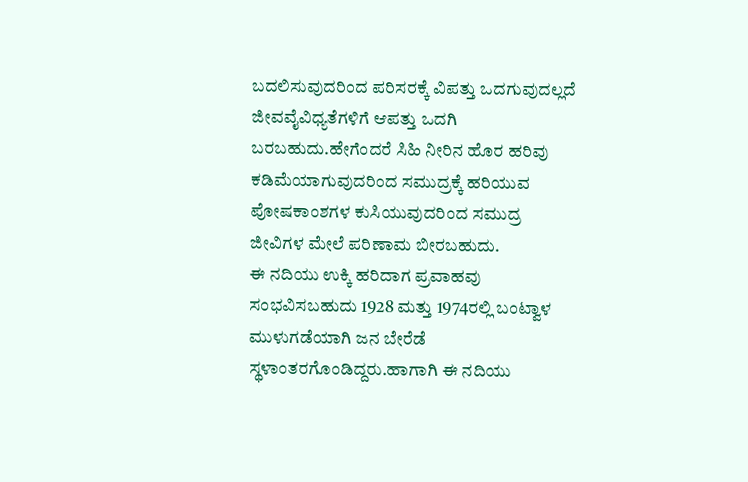ಬದಲಿಸುವುದರಿಂದ ಪರಿಸರಕ್ಕೆ ವಿಪತ್ತು ಒದಗುವುದಲ್ಲದೆ ಜೀವವೈವಿಧ್ಯತೆಗಳಿಗೆ ಆಪತ್ತು ಒದಗಿ ಬರಬಹುದು.ಹೇಗೆಂದರೆ ಸಿಹಿ ನೀರಿನ ಹೊರ ಹರಿವು ಕಡಿಮೆಯಾಗುವುದರಿಂದ ಸಮುದ್ರಕ್ಕೆ ಹರಿಯುವ ಪೋಷಕಾಂಶಗಳ ಕುಸಿಯುವುದರಿಂದ ಸಮುದ್ರ ಜೀವಿಗಳ ಮೇಲೆ ಪರಿಣಾಮ ಬೀರಬಹುದು.
ಈ ನದಿಯು ಉಕ್ಕಿ ಹರಿದಾಗ ಪ್ರವಾಹವು ಸಂಭವಿಸಬಹುದು 1928 ಮತ್ತು 1974ರಲ್ಲಿ ಬಂಟ್ವಾಳ ಮುಳುಗಡೆಯಾಗಿ ಜನ ಬೇರೆಡೆ ಸ್ಥಳಾಂತರಗೊಂಡಿದ್ದರು.ಹಾಗಾಗಿ ಈ ನದಿಯು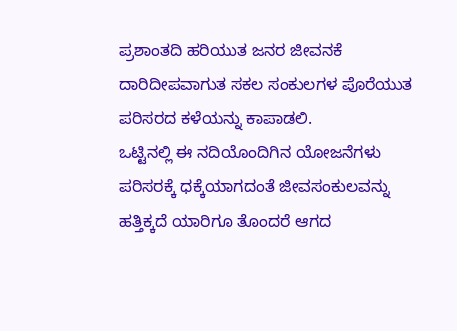ಪ್ರಶಾಂತದಿ ಹರಿಯುತ ಜನರ ಜೀವನಕೆ ದಾರಿದೀಪವಾಗುತ ಸಕಲ ಸಂಕುಲಗಳ ಪೊರೆಯುತ ಪರಿಸರದ ಕಳೆಯನ್ನು ಕಾಪಾಡಲಿ.
ಒಟ್ಟಿನಲ್ಲಿ ಈ ನದಿಯೊಂದಿಗಿನ ಯೋಜನೆಗಳು ಪರಿಸರಕ್ಕೆ ಧಕ್ಕೆಯಾಗದಂತೆ ಜೀವಸಂಕುಲವನ್ನು ಹತ್ತಿಕ್ಕದೆ ಯಾರಿಗೂ ತೊಂದರೆ ಆಗದ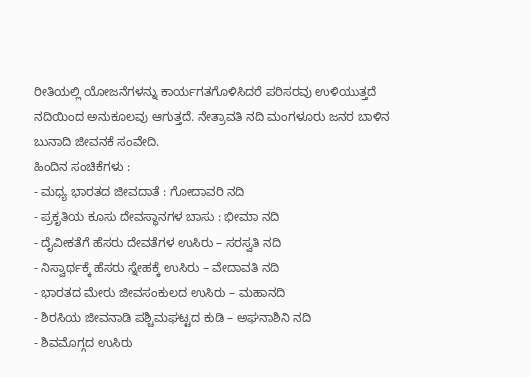ರೀತಿಯಲ್ಲಿ ಯೋಜನೆಗಳನ್ನು ಕಾರ್ಯಗತಗೊಳಿಸಿದರೆ ಪರಿಸರವು ಉಳಿಯುತ್ತದೆ ನದಿಯಿಂದ ಅನುಕೂಲವು ಆಗುತ್ತದೆ. ನೇತ್ರಾವತಿ ನದಿ ಮಂಗಳೂರು ಜನರ ಬಾಳಿನ ಬುನಾದಿ ಜೀವನಕೆ ಸಂವೇದಿ.
ಹಿಂದಿನ ಸಂಚಿಕೆಗಳು :
- ಮಧ್ಯ ಭಾರತದ ಜೀವದಾತೆ : ಗೋದಾವರಿ ನದಿ
- ಪ್ರಕೃತಿಯ ಕೂಸು ದೇವಸ್ಥಾನಗಳ ಬಾಸು : ಭೀಮಾ ನದಿ
- ದೈವೀಕತೆಗೆ ಹೆಸರು ದೇವತೆಗಳ ಉಸಿರು – ಸರಸ್ವತಿ ನದಿ
- ನಿಸ್ವಾರ್ಥಕ್ಕೆ ಹೆಸರು ಸ್ನೇಹಕ್ಕೆ ಉಸಿರು – ವೇದಾವತಿ ನದಿ
- ಭಾರತದ ಮೇರು ಜೀವಸಂಕುಲದ ಉಸಿರು – ಮಹಾನದಿ
- ಶಿರಸಿಯ ಜೀವನಾಡಿ ಪಶ್ಚಿಮಘಟ್ಟದ ಕುಡಿ – ಅಘನಾಶಿನಿ ನದಿ
- ಶಿವಮೊಗ್ಗದ ಉಸಿರು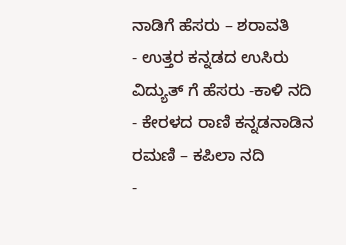ನಾಡಿಗೆ ಹೆಸರು – ಶರಾವತಿ
- ಉತ್ತರ ಕನ್ನಡದ ಉಸಿರು ವಿದ್ಯುತ್ ಗೆ ಹೆಸರು -ಕಾಳಿ ನದಿ
- ಕೇರಳದ ರಾಣಿ ಕನ್ನಡನಾಡಿನ ರಮಣಿ – ಕಪಿಲಾ ನದಿ
-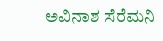ಅವಿನಾಶ ಸೆರೆಮನಿ